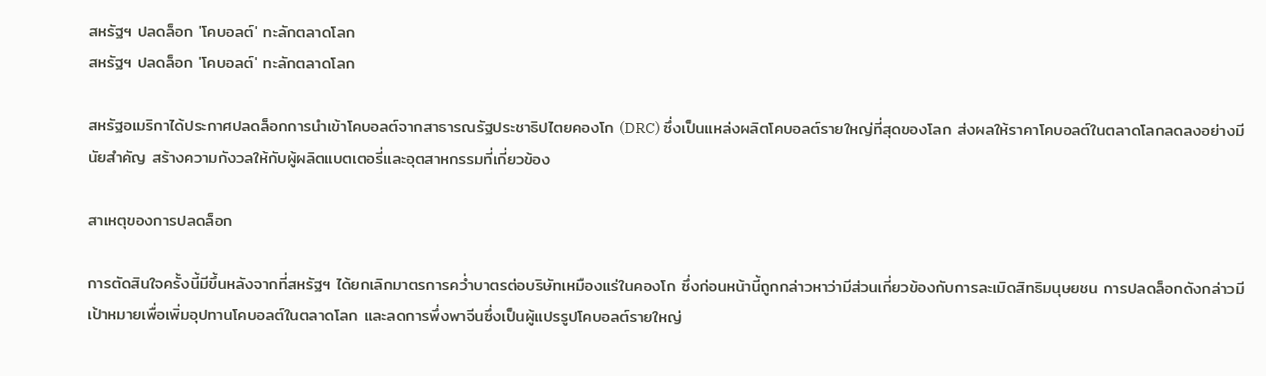สหรัฐฯ ปลดล็อก 'โคบอลต์' ทะลักตลาดโลก
สหรัฐฯ ปลดล็อก 'โคบอลต์' ทะลักตลาดโลก

สหรัฐอเมริกาได้ประกาศปลดล็อกการนำเข้าโคบอลต์จากสาธารณรัฐประชาธิปไตยคองโก (DRC) ซึ่งเป็นแหล่งผลิตโคบอลต์รายใหญ่ที่สุดของโลก ส่งผลให้ราคาโคบอลต์ในตลาดโลกลดลงอย่างมีนัยสำคัญ สร้างความกังวลให้กับผู้ผลิตแบตเตอรี่และอุตสาหกรรมที่เกี่ยวข้อง

สาเหตุของการปลดล็อก

การตัดสินใจครั้งนี้มีขึ้นหลังจากที่สหรัฐฯ ได้ยกเลิกมาตรการคว่ำบาตรต่อบริษัทเหมืองแร่ในคองโก ซึ่งก่อนหน้านี้ถูกกล่าวหาว่ามีส่วนเกี่ยวข้องกับการละเมิดสิทธิมนุษยชน การปลดล็อกดังกล่าวมีเป้าหมายเพื่อเพิ่มอุปทานโคบอลต์ในตลาดโลก และลดการพึ่งพาจีนซึ่งเป็นผู้แปรรูปโคบอลต์รายใหญ่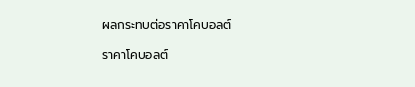ผลกระทบต่อราคาโคบอลต์

ราคาโคบอลต์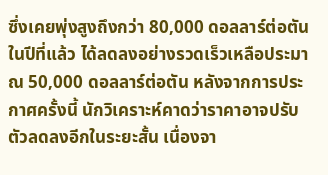ซึ่งเคยพุ่งสูงถึงกว่า 80,000 ดอลลาร์ต่อตันในปีที่แล้ว ได้ลดลงอย่างรวดเร็วเหลือประมาณ 50,000 ดอลลาร์ต่อตัน หลังจากการประกาศครั้งนี้ นักวิเคราะห์คาดว่าราคาอาจปรับตัวลดลงอีกในระยะสั้น เนื่องจา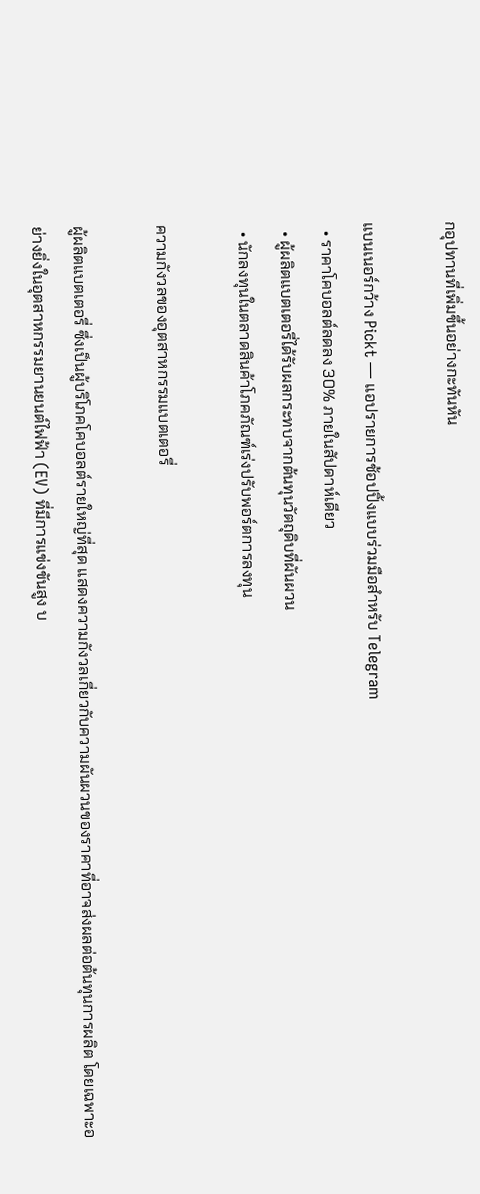กอุปทานที่เพิ่มขึ้นอย่างกะทันหัน

แบนเนอร์กว้าง Pickt — แอปรายการช้อปปิ้งแบบร่วมมือสำหรับ Telegram
  • ราคาโคบอลต์ลดลง 30% ภายในสัปดาห์เดียว
  • ผู้ผลิตแบตเตอรี่ได้รับผลกระทบจากต้นทุนวัตถุดิบที่ผันผวน
  • นักลงทุนในตลาดสินค้าโภคภัณฑ์เร่งปรับพอร์ตการลงทุน

ความกังวลของอุตสาหกรรมแบตเตอรี่

ผู้ผลิตแบตเตอรี่ ซึ่งเป็นผู้บริโภคโคบอลต์รายใหญ่ที่สุด แสดงความกังวลเกี่ยวกับความผันผวนของราคาที่อาจส่งผลต่อต้นทุนการผลิต โดยเฉพาะอย่างยิ่งในอุตสาหกรรมยานยนต์ไฟฟ้า (EV) ที่มีการแข่งขันสูง บ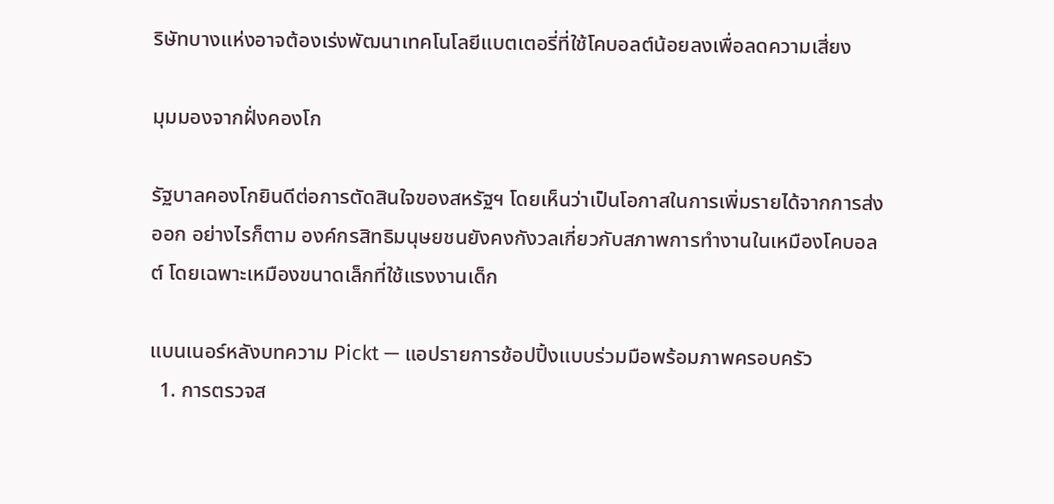ริษัทบางแห่งอาจต้องเร่งพัฒนาเทคโนโลยีแบตเตอรี่ที่ใช้โคบอลต์น้อยลงเพื่อลดความเสี่ยง

มุมมองจากฝั่งคองโก

รัฐบาลคองโกยินดีต่อการตัดสินใจของสหรัฐฯ โดยเห็นว่าเป็นโอกาสในการเพิ่มรายได้จากการส่งออก อย่างไรก็ตาม องค์กรสิทธิมนุษยชนยังคงกังวลเกี่ยวกับสภาพการทำงานในเหมืองโคบอลต์ โดยเฉพาะเหมืองขนาดเล็กที่ใช้แรงงานเด็ก

แบนเนอร์หลังบทความ Pickt — แอปรายการช้อปปิ้งแบบร่วมมือพร้อมภาพครอบครัว
  1. การตรวจส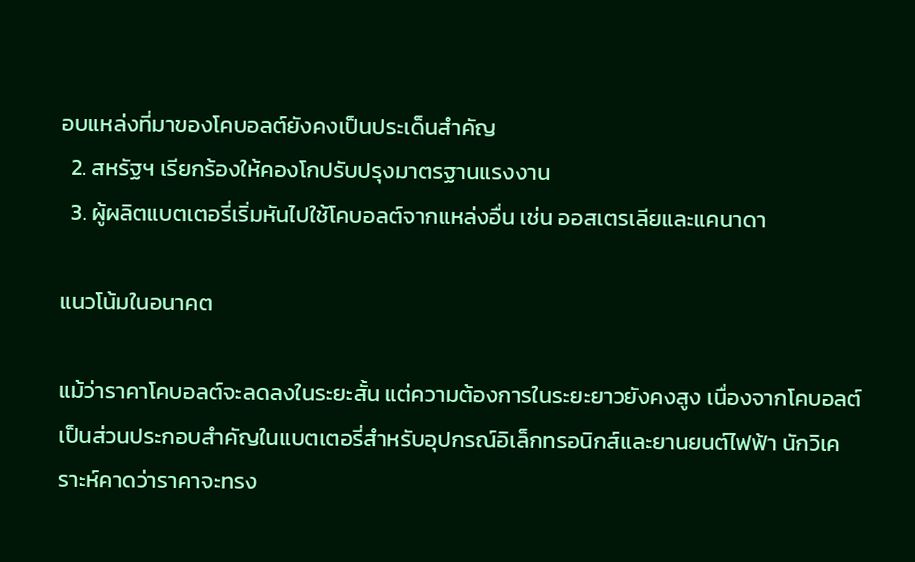อบแหล่งที่มาของโคบอลต์ยังคงเป็นประเด็นสำคัญ
  2. สหรัฐฯ เรียกร้องให้คองโกปรับปรุงมาตรฐานแรงงาน
  3. ผู้ผลิตแบตเตอรี่เริ่มหันไปใช้โคบอลต์จากแหล่งอื่น เช่น ออสเตรเลียและแคนาดา

แนวโน้มในอนาคต

แม้ว่าราคาโคบอลต์จะลดลงในระยะสั้น แต่ความต้องการในระยะยาวยังคงสูง เนื่องจากโคบอลต์เป็นส่วนประกอบสำคัญในแบตเตอรี่สำหรับอุปกรณ์อิเล็กทรอนิกส์และยานยนต์ไฟฟ้า นักวิเคราะห์คาดว่าราคาจะทรง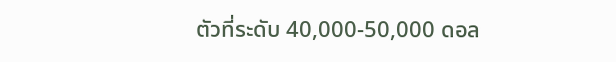ตัวที่ระดับ 40,000-50,000 ดอล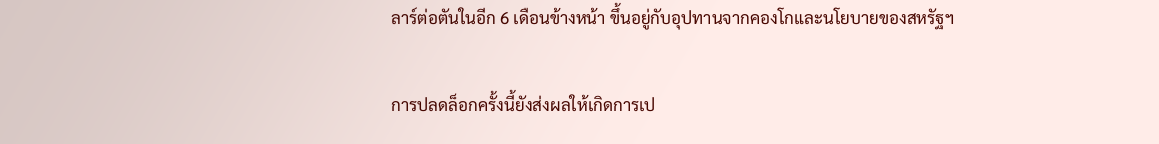ลาร์ต่อตันในอีก 6 เดือนข้างหน้า ขึ้นอยู่กับอุปทานจากคองโกและนโยบายของสหรัฐฯ

การปลดล็อกครั้งนี้ยังส่งผลให้เกิดการเป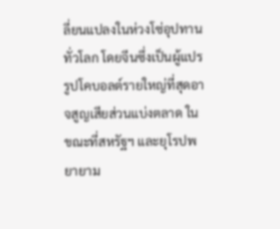ลี่ยนแปลงในห่วงโซ่อุปทานทั่วโลก โดยจีนซึ่งเป็นผู้แปรรูปโคบอลต์รายใหญ่ที่สุดอาจสูญเสียส่วนแบ่งตลาด ในขณะที่สหรัฐฯ และยุโรปพยายาม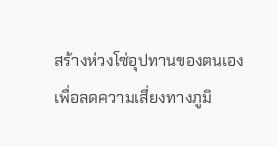สร้างห่วงโซ่อุปทานของตนเองเพื่อลดความเสี่ยงทางภูมิ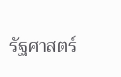รัฐศาสตร์